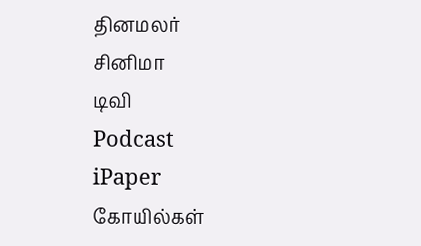தினமலர்
சினிமா
டிவி
Podcast
iPaper
கோயில்கள்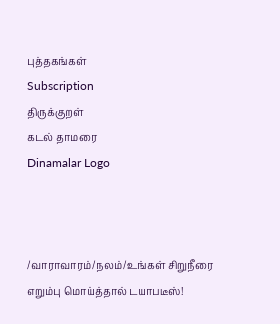புத்தகங்கள்
Subscription
திருக்குறள்
கடல் தாமரை
Dinamalar Logo



/வாராவாரம்/நலம்/உங்கள் சிறுநீரை எறும்பு மொய்த்தால் டயாபடீஸ்!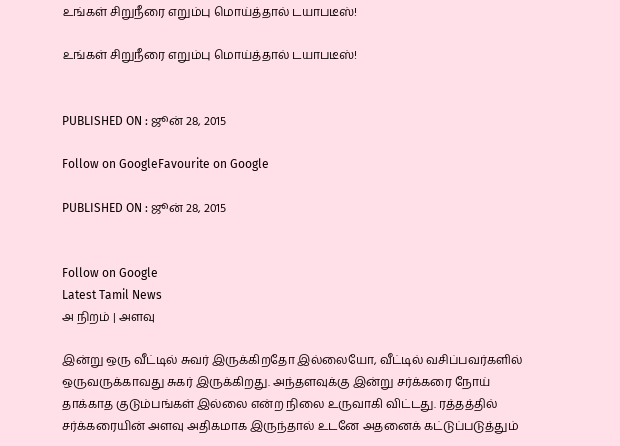உங்கள் சிறுநீரை எறும்பு மொய்த்தால் டயாபடீஸ்!

உங்கள் சிறுநீரை எறும்பு மொய்த்தால் டயாபடீஸ்!


PUBLISHED ON : ஜூன் 28, 2015

Follow on GoogleFavourite on Google

PUBLISHED ON : ஜூன் 28, 2015


Follow on Google
Latest Tamil News
அ நிறம் | அளவு

இன்று ஒரு வீட்டில் சுவர் இருக்கிறதோ இல்லையோ, வீட்டில் வசிப்பவர்களில் ஒருவருக்காவது சுகர் இருக்கிறது. அந்தளவுக்கு இன்று சர்க்கரை நோய் தாக்காத குடும்பங்கள் இல்லை என்ற நிலை உருவாகி விட்டது. ரத்தத்தில் சர்க்கரையின் அளவு அதிகமாக இருந்தால் உடனே அதனைக் கட்டுப்படுத்தும்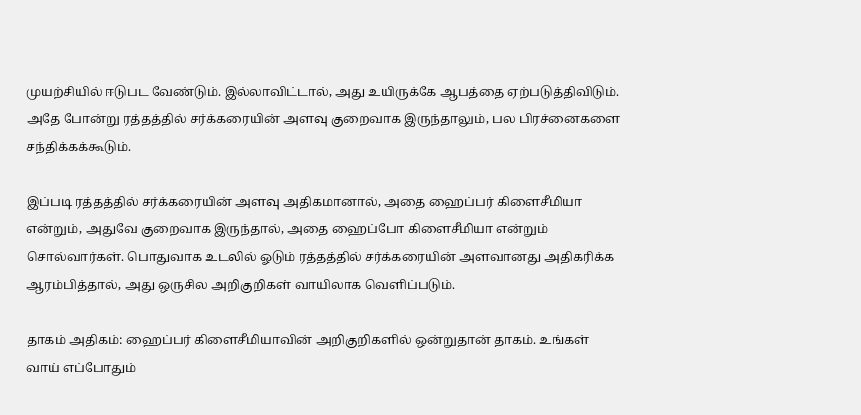முயற்சியில் ஈடுபட வேண்டும். இல்லாவிட்டால், அது உயிருக்கே ஆபத்தை ஏற்படுத்திவிடும். அதே போன்று ரத்தத்தில் சர்க்கரையின் அளவு குறைவாக இருந்தாலும், பல பிரச்னைகளை சந்திக்கக்கூடும்.

இப்படி ரத்தத்தில் சர்க்கரையின் அளவு அதிகமானால், அதை ஹைப்பர் கிளைசீமியா என்றும், அதுவே குறைவாக இருந்தால், அதை ஹைப்போ கிளைசீமியா என்றும் சொல்வார்கள். பொதுவாக உடலில் ஓடும் ரத்தத்தில் சர்க்கரையின் அளவானது அதிகரிக்க ஆரம்பித்தால், அது ஒருசில அறிகுறிகள் வாயிலாக வெளிப்படும்.

தாகம் அதிகம்: ஹைப்பர் கிளைசீமியாவின் அறிகுறிகளில் ஒன்றுதான் தாகம். உங்கள் வாய் எப்போதும்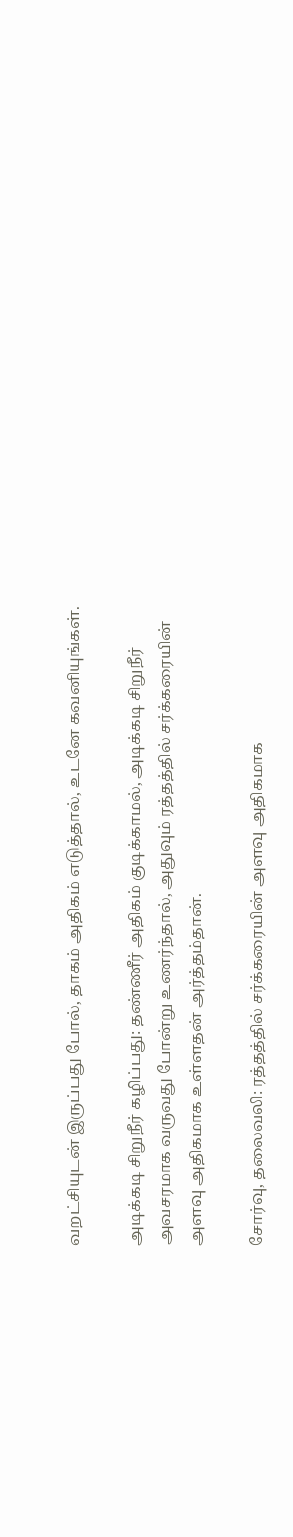வறட்சியுடன் இருப்பது போல், தாகம் அதிகம் எடுத்தால், உடனே கவனியுங்கள்.

அடிக்கடி சிறுநீர் கழிப்பது: தண்ணீர் அதிகம் குடிக்காமல், அடிக்கடி சிறுநீர் அவசரமாக வருவது போன்று உணர்ந்தால், அதுவும் ரத்தத்தில் சர்க்கரையின் அளவு அதிகமாக உள்ளதன் அர்த்தம்தான்.

சோர்வு, தலைவலி: ரத்தத்தில் சர்க்கரையின் அளவு அதிகமாக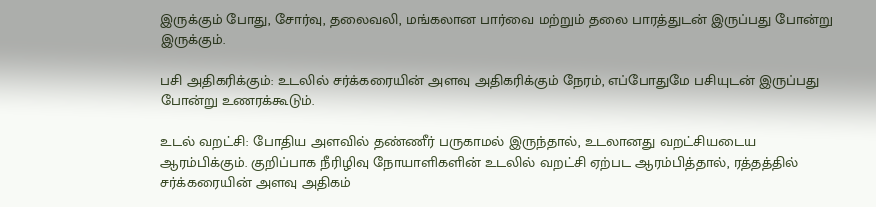இருக்கும் போது, சோர்வு, தலைவலி, மங்கலான பார்வை மற்றும் தலை பாரத்துடன் இருப்பது போன்று இருக்கும்.

பசி அதிகரிக்கும்: உடலில் சர்க்கரையின் அளவு அதிகரிக்கும் நேரம், எப்போதுமே பசியுடன் இருப்பது போன்று உணரக்கூடும்.

உடல் வறட்சி: போதிய அளவில் தண்ணீர் பருகாமல் இருந்தால், உடலானது வறட்சியடைய ஆரம்பிக்கும். குறிப்பாக நீரிழிவு நோயாளிகளின் உடலில் வறட்சி ஏற்பட ஆரம்பித்தால், ரத்தத்தில் சர்க்கரையின் அளவு அதிகம்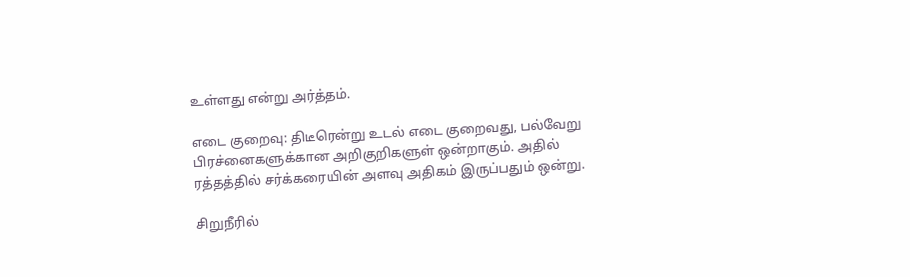உள்ளது என்று அர்த்தம்.

எடை குறைவு: திடீரென்று உடல் எடை குறைவது, பல்வேறு பிரச்னைகளுக்கான அறிகுறிகளுள் ஒன்றாகும். அதில் ரத்தத்தில் சர்க்கரையின் அளவு அதிகம் இருப்பதும் ஒன்று.

சிறுநீரில்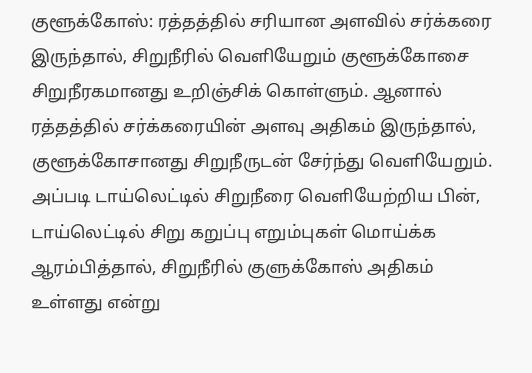குளூக்கோஸ்: ரத்தத்தில் சரியான அளவில் சர்க்கரை இருந்தால், சிறுநீரில் வெளியேறும் குளூக்கோசை சிறுநீரகமானது உறிஞ்சிக் கொள்ளும். ஆனால் ரத்தத்தில் சர்க்கரையின் அளவு அதிகம் இருந்தால், குளூக்கோசானது சிறுநீருடன் சேர்ந்து வெளியேறும். அப்படி டாய்லெட்டில் சிறுநீரை வெளியேற்றிய பின், டாய்லெட்டில் சிறு கறுப்பு எறும்புகள் மொய்க்க ஆரம்பித்தால், சிறுநீரில் குளுக்கோஸ் அதிகம் உள்ளது என்று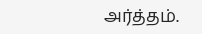அர்த்தம்.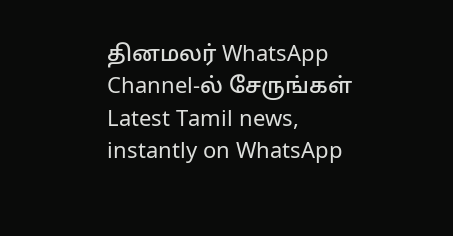தினமலர் WhatsApp Channel-ல் சேருங்கள்
Latest Tamil news, instantly on WhatsApp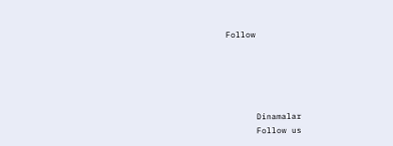Follow





      Dinamalar
      Follow us